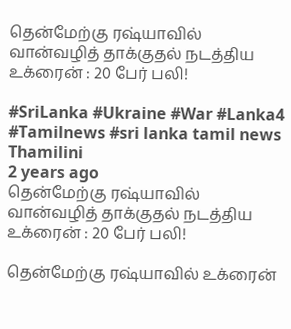தென்மேற்கு ரஷ்யாவில் வான்வழித் தாக்குதல் நடத்திய உக்ரைன் : 20 பேர் பலி!

#SriLanka #Ukraine #War #Lanka4 #Tamilnews #sri lanka tamil news
Thamilini
2 years ago
தென்மேற்கு ரஷ்யாவில் வான்வழித் தாக்குதல் நடத்திய உக்ரைன் : 20 பேர் பலி!

தென்மேற்கு ரஷ்யாவில் உக்ரைன்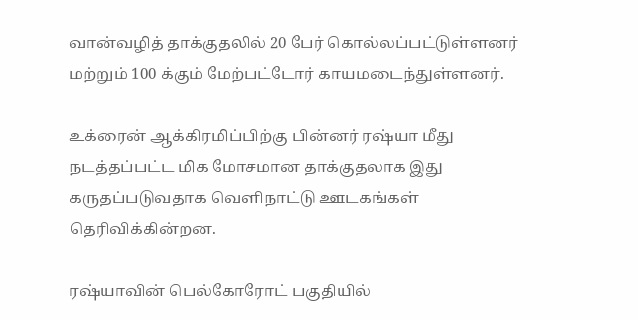வான்வழித் தாக்குதலில் 20 பேர் கொல்லப்பட்டுள்ளனர் மற்றும் 100 க்கும் மேற்பட்டோர் காயமடைந்துள்ளனர்.

உக்ரைன் ஆக்கிரமிப்பிற்கு பின்னர் ரஷ்யா மீது நடத்தப்பட்ட மிக மோசமான தாக்குதலாக இது கருதப்படுவதாக வெளிநாட்டு ஊடகங்கள் தெரிவிக்கின்றன.

ரஷ்யாவின் பெல்கோரோட் பகுதியில்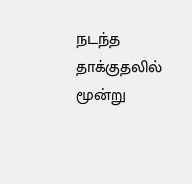நடந்த தாக்குதலில் மூன்று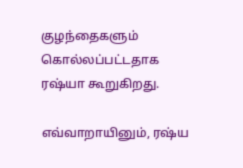குழந்தைகளும் கொல்லப்பட்டதாக ரஷ்யா கூறுகிறது.

எவ்வாறாயினும், ரஷ்ய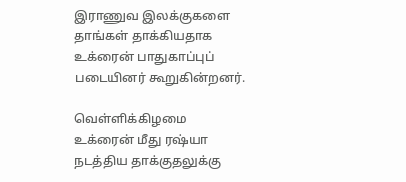இராணுவ இலக்குகளை தாங்கள் தாக்கியதாக உக்ரைன் பாதுகாப்புப் படையினர் கூறுகின்றனர்.

வெள்ளிக்கிழமை உக்ரைன் மீது ரஷ்யா நடத்திய தாக்குதலுக்கு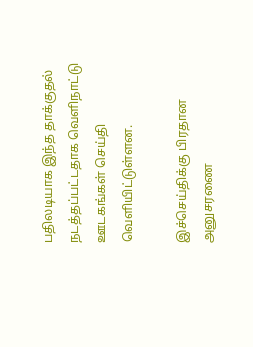பதிலடியாக இந்த தாக்குதல் நடத்தப்பட்டதாக வெளிநாட்டு ஊடகங்கள் செய்தி வெளியிட்டுள்ளன.

இச்செய்திக்கு பிரதான அனுசரணை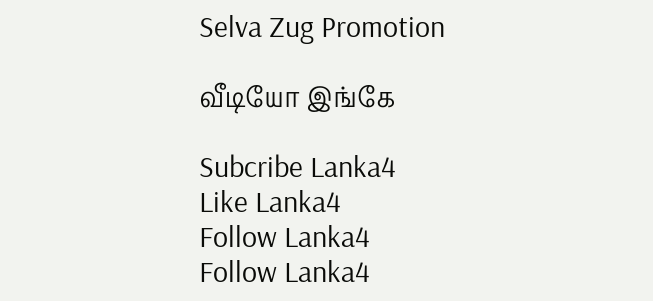Selva Zug Promotion

வீடியோ இங்கே

Subcribe Lanka4
Like Lanka4
Follow Lanka4
Follow Lanka4